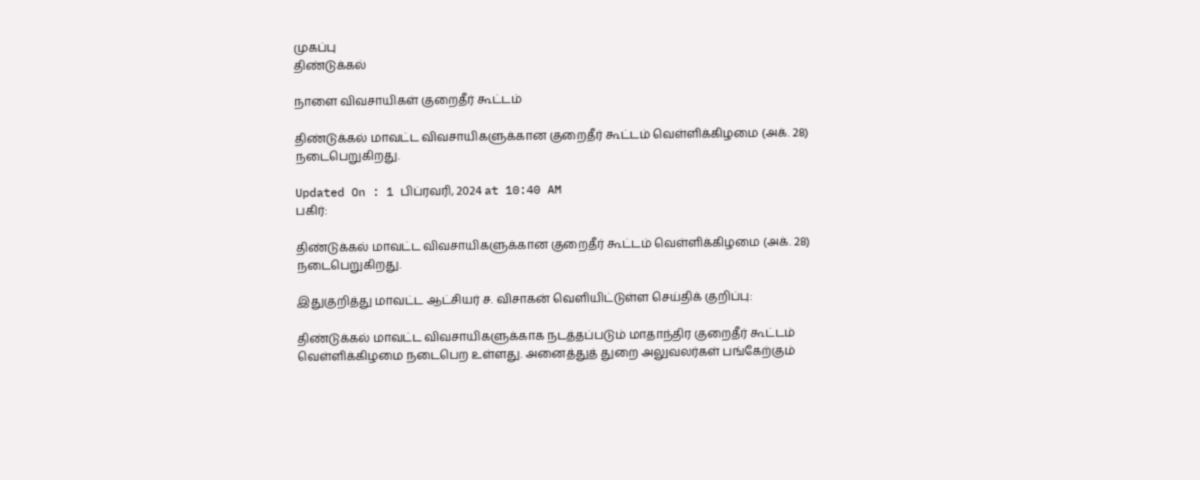முகப்பு
திண்டுக்கல்

நாளை விவசாயிகள் குறைதீர் கூட்டம்

திண்டுக்கல் மாவட்ட விவசாயிகளுக்கான குறைதீர் கூட்டம் வெள்ளிக்கிழமை (அக். 28) நடைபெறுகிறது.

Updated On : 1 பிப்ரவரி, 2024 at 10:40 AM
பகிர்:

திண்டுக்கல் மாவட்ட விவசாயிகளுக்கான குறைதீர் கூட்டம் வெள்ளிக்கிழமை (அக். 28) நடைபெறுகிறது.

இதுகுறித்து மாவட்ட ஆட்சியர் ச. விசாகன் வெளியிட்டுள்ள செய்திக் குறிப்பு:

திண்டுக்கல் மாவட்ட விவசாயிகளுக்காக நடத்தப்படும் மாதாந்திர குறைதீர் கூட்டம் வெள்ளிக்கிழமை நடைபெற உள்ளது. அனைத்துத் துறை அலுவலர்கள் பங்கேற்கும்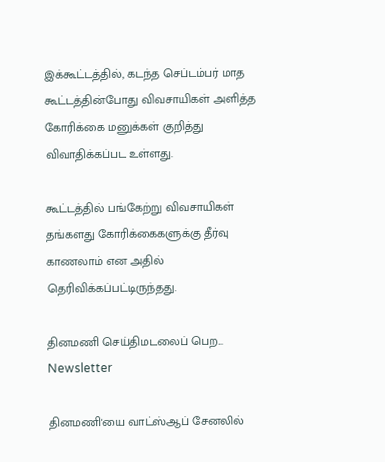இக்கூட்டத்தில், கடந்த செப்டம்பர் மாத கூட்டத்தின்போது விவசாயிகள் அளித்த கோரிக்கை மனுக்கள் குறித்து விவாதிக்கப்பட உள்ளது.

கூட்டத்தில் பங்கேற்று விவசாயிகள் தங்களது கோரிக்கைகளுக்கு தீர்வு காணலாம் என அதில் தெரிவிக்கப்பட்டிருந்தது.

தினமணி செய்திமடலைப் பெற... Newsletter

தினமணி'யை வாட்ஸ்ஆப் சேனலில்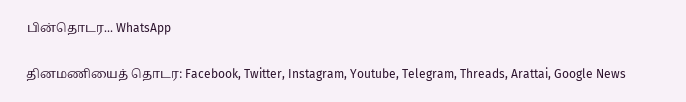பின்தொடர... WhatsApp

தினமணியைத் தொடர: Facebook, Twitter, Instagram, Youtube, Telegram, Threads, Arattai, Google News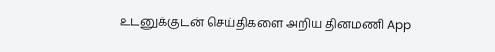உடனுக்குடன் செய்திகளை அறிய தினமணி App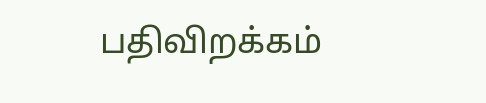பதிவிறக்கம்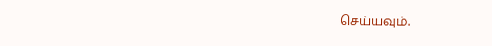செய்யவும்.